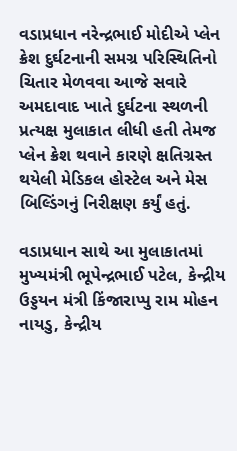વડાપ્રધાન નરેન્દ્રભાઈ મોદીએ પ્લેન ક્રેશ દુર્ઘટનાની સમગ્ર પરિસ્થિતિનો ચિતાર મેળવવા આજે સવારે અમદાવાદ ખાતે દુર્ઘટના સ્થળની પ્રત્યક્ષ મુલાકાત લીધી હતી તેમજ પ્લેન ક્રેશ થવાને કારણે ક્ષતિગ્રસ્ત થયેલી મેડિકલ હોસ્ટેલ અને મેસ બિલ્ડિંગનું નિરીક્ષણ કર્યું હતું.

વડાપ્રધાન સાથે આ મુલાકાતમાં મુખ્યમંત્રી ભૂપેન્દ્રભાઈ પટેલ, કેન્દ્રીય ઉડ્ડયન મંત્રી કિંજારાપ્પુ રામ મોહન નાયડુ, કેન્દ્રીય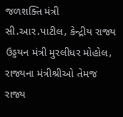જળશક્તિ મંત્રી સી.આર.પાટીલ, કેન્દ્રીય રાજ્ય ઉડ્ડયન મંત્રી મુરલીધર મોહોલ, રાજ્યના મંત્રીશ્રીઓ તેમજ રાજ્ય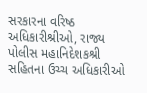સરકારના વરિષ્ઠ અધિકારીશ્રીઓ, રાજ્ય પોલીસ મહાનિદેશકશ્રી સહિતના ઉચ્ચ અધિકારીઓ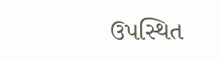ઉપસ્થિત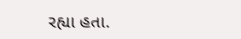રહ્યા હતા.